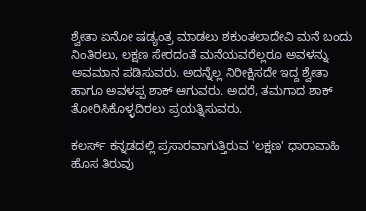ಶ್ವೇತಾ ಏನೋ ಷಡ್ಯಂತ್ರ ಮಾಡಲು ಶಕುಂತಲಾದೇವಿ ಮನೆ ಬಂದು ನಿಂತಿರಲು, ಲಕ್ಷಣ ಸೇರದಂತೆ ಮನೆಯವರೆಲ್ಲರೂ ಅವಳನ್ನು ಅವಮಾನ ಪಡಿಸುವರು. ಅದನ್ನೆಲ್ಲ ನಿರೀಕ್ಷಿಸದೇ ಇದ್ದ ಶ್ವೇತಾ ಹಾಗೂ ಅವಳಪ್ಪ ಶಾಕ್ ಆಗುವರು. ಅದರೆ, ತಮಗಾದ ಶಾಕ್ ತೋರಿಸಿಕೊಳ್ಳದಿರಲು ಪ್ರಯತ್ನಿಸುವರು.

ಕಲರ್ಸ್‌ ಕನ್ನಡದಲ್ಲಿ ಪ್ರಸಾರವಾಗುತ್ತಿರುವ 'ಲಕ್ಷಣ' ಧಾರಾವಾಹಿ ಹೊಸ ತಿರುವು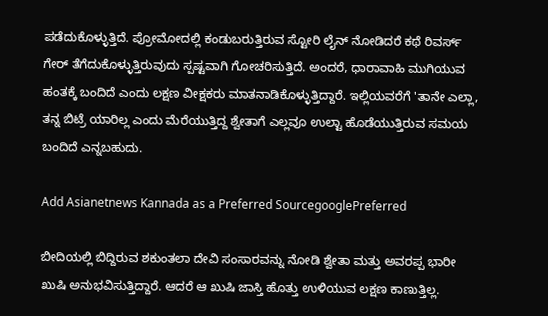ಪಡೆದುಕೊಳ್ಳುತ್ತಿದೆ. ಪ್ರೋಮೋದಲ್ಲಿ ಕಂಡುಬರುತ್ತಿರುವ ಸ್ಟೋರಿ ಲೈನ್ ನೋಡಿದರೆ ಕಥೆ ರಿವರ್ಸ್ ಗೇರ್ ತೆಗೆದುಕೊಳ್ಳುತ್ತಿರುವುದು ಸ್ಪಷ್ಟವಾಗಿ ಗೋಚರಿಸುತ್ತಿದೆ. ಅಂದರೆ, ಧಾರಾವಾಹಿ ಮುಗಿಯುವ ಹಂತಕ್ಕೆ ಬಂದಿದೆ ಎಂದು ಲಕ್ಷಣ ವೀಕ್ಷಕರು ಮಾತನಾಡಿಕೊಳ್ಳುತ್ತಿದ್ದಾರೆ. ಇಲ್ಲಿಯವರೆಗೆ 'ತಾನೇ ಎಲ್ಲಾ, ತನ್ನ ಬಿಟ್ರೆ ಯಾರಿಲ್ಲ ಎಂದು ಮೆರೆಯುತ್ತಿದ್ದ ಶ್ವೇತಾಗೆ ಎಲ್ಲವೂ ಉಲ್ಟಾ ಹೊಡೆಯುತ್ತಿರುವ ಸಮಯ ಬಂದಿದೆ ಎನ್ನಬಹುದು.

Add Asianetnews Kannada as a Preferred SourcegooglePreferred

ಬೀದಿಯಲ್ಲಿ ಬಿದ್ದಿರುವ ಶಕುಂತಲಾ ದೇವಿ ಸಂಸಾರವನ್ನು ನೋಡಿ ಶ್ವೇತಾ ಮತ್ತು ಅವರಪ್ಪ ಭಾರೀ ಖುಷಿ ಅನುಭವಿಸುತ್ತಿದ್ದಾರೆ. ಆದರೆ ಆ ಖುಷಿ ಜಾಸ್ತಿ ಹೊತ್ತು ಉಳಿಯುವ ಲಕ್ಷಣ ಕಾಣುತ್ತಿಲ್ಲ.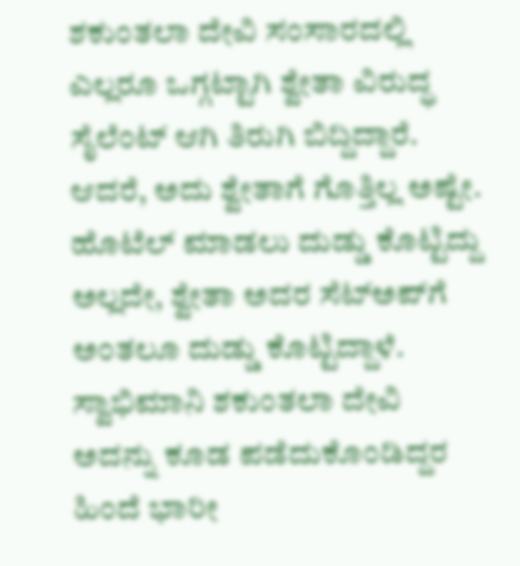ಶಕುಂತಲಾ ದೇವಿ ಸಂಸಾರದಲ್ಲಿ ಎಲ್ಲರೂ ಒಗ್ಗಟ್ಟಾಗಿ ಶ್ವೇತಾ ವಿರುದ್ಧ ಸೈಲೆಂಟ್‌ ಆಗಿ ತಿರುಗಿ ಬಿದ್ದಿದ್ದಾರೆ. ಆದರೆ, ಅದು ಶ್ವೇತಾಗೆ ಗೊತ್ತಿಲ್ಲ ಅಷ್ಟೇ. ಹೊಟೆಲ್ ಮಾಡಲು ದುಡ್ಡು ಕೊಟ್ಟಿದ್ದು ಅಲ್ಲದೇ, ಶ್ವೇತಾ ಅದರ ಸೆಟ್‌ಅಪ್‌ಗೆ ಅಂತಲೂ ದುಡ್ಡು ಕೊಟ್ಟಿದ್ದಾಳೆ. ಸ್ವಾಭಿಮಾನಿ ಶಕುಂತಲಾ ದೇವಿ ಅದನ್ನು ಕೂಡ ಪಡೆದುಕೊಂಡಿದ್ದರ ಹಿಂದೆ ಭಾರೀ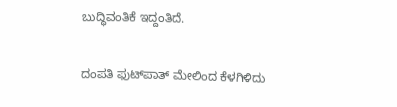ಬುದ್ಧಿವಂತಿಕೆ ಇದ್ದಂತಿದೆ.

ದಂಪತಿ ಫುಟ್‌ಪಾತ್ ಮೇಲಿಂದ ಕೆಳಗಿಳಿದು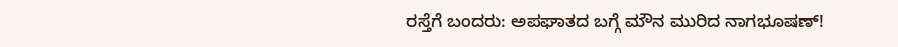ರಸ್ತೆಗೆ ಬಂದರು: ಅಪಘಾತದ ಬಗ್ಗೆ ಮೌನ ಮುರಿದ ನಾಗಭೂಷಣ್!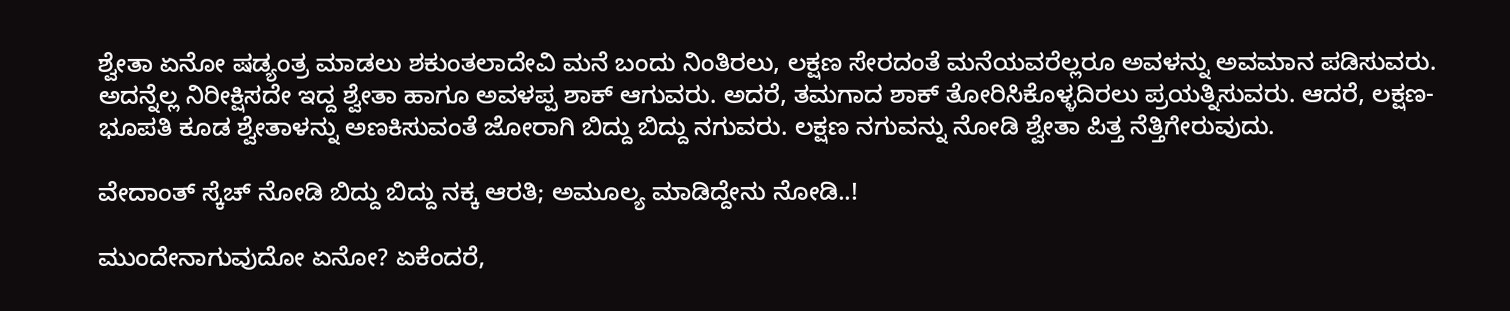ಶ್ವೇತಾ ಏನೋ ಷಡ್ಯಂತ್ರ ಮಾಡಲು ಶಕುಂತಲಾದೇವಿ ಮನೆ ಬಂದು ನಿಂತಿರಲು, ಲಕ್ಷಣ ಸೇರದಂತೆ ಮನೆಯವರೆಲ್ಲರೂ ಅವಳನ್ನು ಅವಮಾನ ಪಡಿಸುವರು. ಅದನ್ನೆಲ್ಲ ನಿರೀಕ್ಷಿಸದೇ ಇದ್ದ ಶ್ವೇತಾ ಹಾಗೂ ಅವಳಪ್ಪ ಶಾಕ್ ಆಗುವರು. ಅದರೆ, ತಮಗಾದ ಶಾಕ್ ತೋರಿಸಿಕೊಳ್ಳದಿರಲು ಪ್ರಯತ್ನಿಸುವರು. ಆದರೆ, ಲಕ್ಷಣ-ಭೂಪತಿ ಕೂಡ ಶ್ವೇತಾಳನ್ನು ಅಣಕಿಸುವಂತೆ ಜೋರಾಗಿ ಬಿದ್ದು ಬಿದ್ದು ನಗುವರು. ಲಕ್ಷಣ ನಗುವನ್ನು ನೋಡಿ ಶ್ವೇತಾ ಪಿತ್ತ ನೆತ್ತಿಗೇರುವುದು.

ವೇದಾಂತ್ ಸ್ಕೆಚ್ ನೋಡಿ ಬಿದ್ದು ಬಿದ್ದು ನಕ್ಕ ಆರತಿ; ಅಮೂಲ್ಯ ಮಾಡಿದ್ದೇನು ನೋಡಿ..!

ಮುಂದೇನಾಗುವುದೋ ಏನೋ? ಏಕೆಂದರೆ,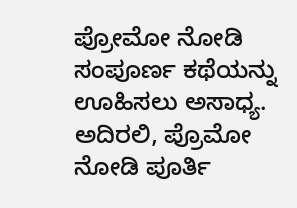ಪ್ರೋಮೋ ನೋಡಿ ಸಂಪೂರ್ಣ ಕಥೆಯನ್ನು ಊಹಿಸಲು ಅಸಾಧ್ಯ. ಅದಿರಲಿ, ಪ್ರೊಮೋ ನೋಡಿ ಪೂರ್ತಿ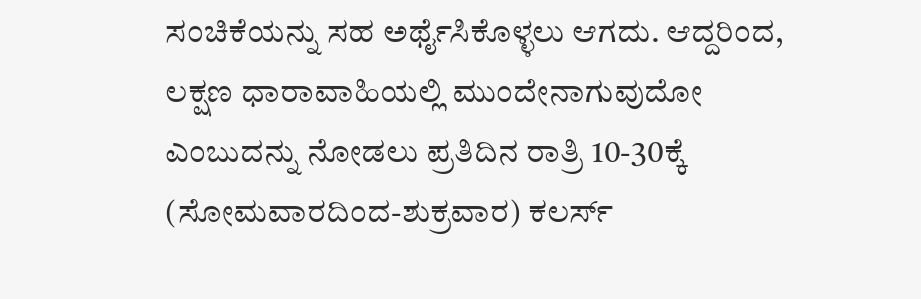ಸಂಚಿಕೆಯನ್ನು ಸಹ ಅರ್ಥೈಸಿಕೊಳ್ಳಲು ಆಗದು. ಆದ್ದರಿಂದ, ಲಕ್ಷಣ ಧಾರಾವಾಹಿಯಲ್ಲಿ ಮುಂದೇನಾಗುವುದೋ ಎಂಬುದನ್ನು ನೋಡಲು ಪ್ರತಿದಿನ ರಾತ್ರಿ 10-30ಕ್ಕೆ (ಸೋಮವಾರದಿಂದ-ಶುಕ್ರವಾರ) ಕಲರ್ಸ್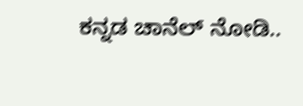ಕನ್ನಡ ಚಾನೆಲ್ ನೋಡಿ..